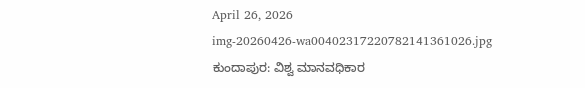April 26, 2026
img-20260426-wa00402317220782141361026.jpg
ಕುಂದಾಪುರ: ವಿಶ್ವ ಮಾನವಧಿಕಾರ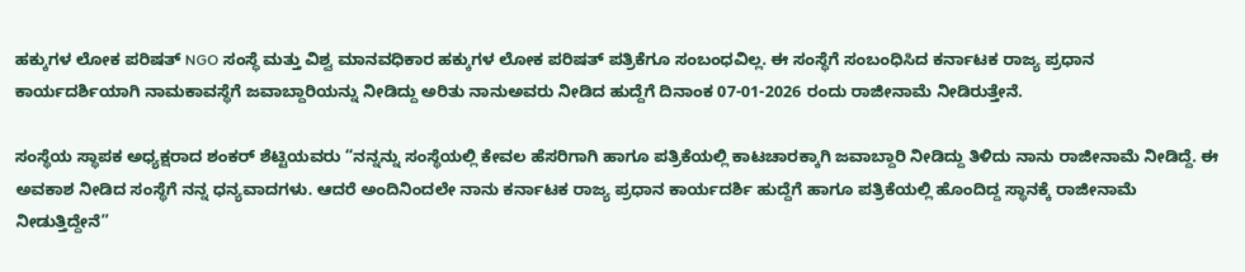ಹಕ್ಕುಗಳ ಲೋಕ ಪರಿಷತ್ NGO ಸಂಸ್ಥೆ ಮತ್ತು ವಿಶ್ವ ಮಾನವಧಿಕಾರ ಹಕ್ಕುಗಳ ಲೋಕ ಪರಿಷತ್‌ ಪತ್ರಿಕೆಗೂ ಸಂಬಂಧವಿಲ್ಲ. ಈ ಸಂಸ್ಥೆಗೆ ಸಂಬಂಧಿಸಿದ ಕರ್ನಾಟಕ ರಾಜ್ಯ ಪ್ರಧಾನ ಕಾರ್ಯದರ್ಶಿಯಾಗಿ ನಾಮಕಾವಸ್ಥೆಗೆ ಜವಾಬ್ದಾರಿಯನ್ನು ನೀಡಿದ್ದು ಅರಿತು ನಾನುಅವರು ನೀಡಿದ ಹುದ್ದೆಗೆ ದಿನಾಂಕ 07-01-2026 ರಂದು ರಾಜೀನಾಮೆ ನೀಡಿರುತ್ತೇನೆ.

ಸಂಸ್ಥೆಯ ಸ್ಥಾಪಕ ಅಧ್ಯಕ್ಷರಾದ ಶಂಕ‌ರ್ ಶೆಟ್ಟಿಯವರು “ನನ್ನನ್ನು ಸಂಸ್ಥೆಯಲ್ಲಿ ಕೇವಲ ಹೆಸರಿಗಾಗಿ ಹಾಗೂ ಪತ್ರಿಕೆಯಲ್ಲಿ ಕಾಟಚಾರಕ್ಕಾಗಿ ಜವಾಬ್ದಾರಿ ನೀಡಿದ್ದು ತಿಳಿದು ನಾನು ರಾಜೀನಾಮೆ ನೀಡಿದ್ದೆ. ಈ ಅವಕಾಶ ನೀಡಿದ ಸಂಸ್ಥೆಗೆ ನನ್ನ ಧನ್ಯವಾದಗಳು. ಆದರೆ ಅಂದಿನಿಂದಲೇ ನಾನು ಕರ್ನಾಟಕ ರಾಜ್ಯ ಪ್ರಧಾನ ಕಾರ್ಯದರ್ಶಿ ಹುದ್ದೆಗೆ ಹಾಗೂ ಪತ್ರಿಕೆಯಲ್ಲಿ ಹೊಂದಿದ್ದ ಸ್ಥಾನಕ್ಕೆ ರಾಜೀನಾಮೆ ನೀಡುತ್ತಿದ್ದೇನೆ”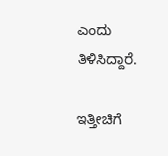ಎಂದು ತಿಳಿಸಿದ್ದಾರೆ.

ಇತ್ತೀಚಿಗೆ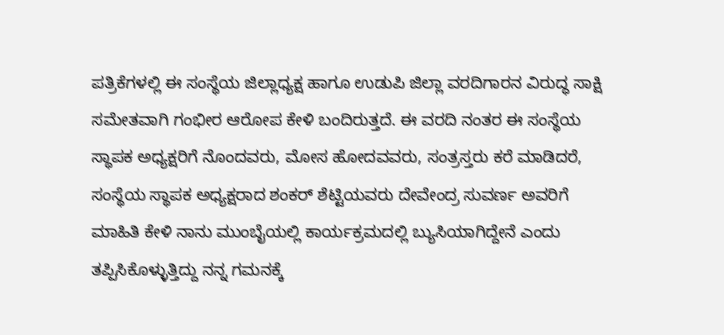ಪತ್ರಿಕೆಗಳಲ್ಲಿ ಈ ಸಂಸ್ಥೆಯ ಜಿಲ್ಲಾಧ್ಯಕ್ಷ ಹಾಗೂ ಉಡುಪಿ ಜಿಲ್ಲಾ ವರದಿಗಾರನ ವಿರುದ್ಧ ಸಾಕ್ಷಿ ಸಮೇತವಾಗಿ ಗಂಭೀರ ಆರೋಪ ಕೇಳಿ ಬಂದಿರುತ್ತದೆ. ಈ ವರದಿ ನಂತರ ಈ ಸಂಸ್ಥೆಯ ಸ್ಥಾಪಕ ಅಧ್ಯಕ್ಷರಿಗೆ ನೊಂದವರು, ಮೋಸ ಹೋದವವರು, ಸಂತ್ರಸ್ತರು ಕರೆ ಮಾಡಿದರೆ, ಸಂಸ್ಥೆಯ ಸ್ಥಾಪಕ ಅಧ್ಯಕ್ಷರಾದ ಶಂಕ‌ರ್ ಶೆಟ್ಟಿಯವರು ದೇವೇಂದ್ರ ಸುವರ್ಣ ಅವರಿಗೆ ಮಾಹಿತಿ ಕೇಳಿ ನಾನು ಮುಂಬೈಯಲ್ಲಿ ಕಾರ್ಯಕ್ರಮದಲ್ಲಿ ಬ್ಯುಸಿಯಾಗಿದ್ದೇನೆ ಎಂದು ತಪ್ಪಿಸಿಕೊಳ್ಳುತ್ತಿದ್ದು ನನ್ನ ಗಮನಕ್ಕೆ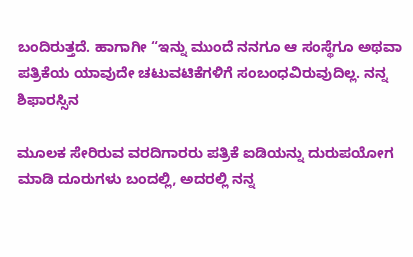ಬಂದಿರುತ್ತದೆ. ಹಾಗಾಗೀ “ಇನ್ನು ಮುಂದೆ ನನಗೂ ಆ ಸಂಸ್ಥೆಗೂ ಅಥವಾ ಪತ್ರಿಕೆಯ ಯಾವುದೇ ಚಟುವಟಿಕೆಗಳಿಗೆ ಸಂಬಂಧವಿರುವುದಿಲ್ಲ. ನನ್ನ ಶಿಫಾರಸ್ಸಿನ

ಮೂಲಕ ಸೇರಿರುವ ವರದಿಗಾರರು ಪತ್ರಿಕೆ ಐಡಿಯನ್ನು ದುರುಪಯೋಗ ಮಾಡಿ ದೂರುಗಳು ಬಂದಲ್ಲಿ, ಅದರಲ್ಲಿ ನನ್ನ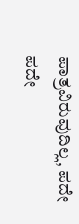ಪಾತ್ರವಿರುವುದಿಲ್ಲ, ಪದೇ ಪದೇ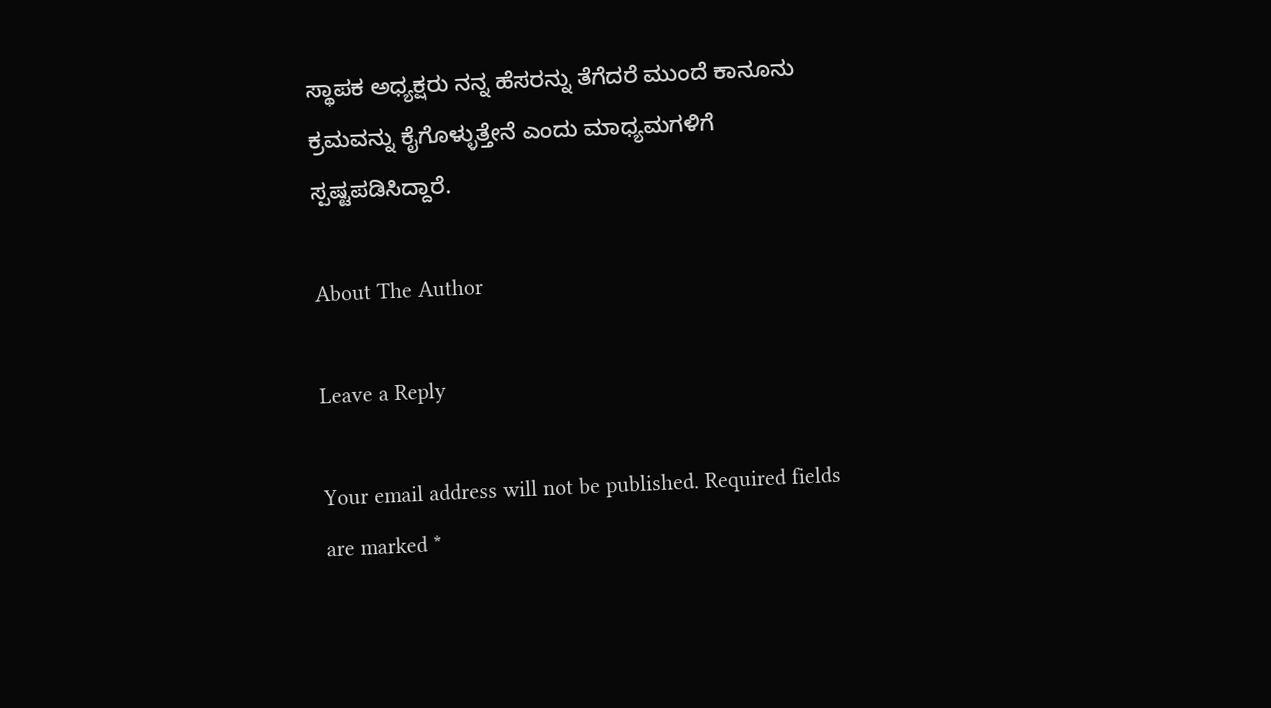ಸ್ಥಾಪಕ ಅಧ್ಯಕ್ಷರು ನನ್ನ ಹೆಸರನ್ನು ತೆಗೆದರೆ ಮುಂದೆ ಕಾನೂನು ಕ್ರಮವನ್ನು ಕೈಗೊಳ್ಳುತ್ತೇನೆ ಎಂದು ಮಾಧ್ಯಮಗಳಿಗೆ ಸ್ಪಷ್ಟಪಡಿಸಿದ್ದಾರೆ.

About The Author

Leave a Reply

Your email address will not be published. Required fields are marked *